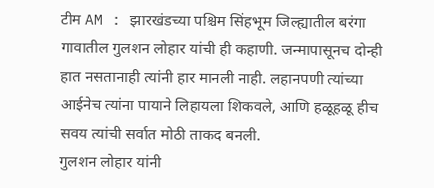टीम AM : झारखंडच्या पश्चिम सिंहभूम जिल्ह्यातील बरंगा गावातील गुलशन लोहार यांची ही कहाणी. जन्मापासूनच दोन्ही हात नसतानाही त्यांनी हार मानली नाही. लहानपणी त्यांच्या आईनेच त्यांना पायाने लिहायला शिकवले, आणि हळूहळू हीच सवय त्यांची सर्वात मोठी ताकद बनली.
गुलशन लोहार यांनी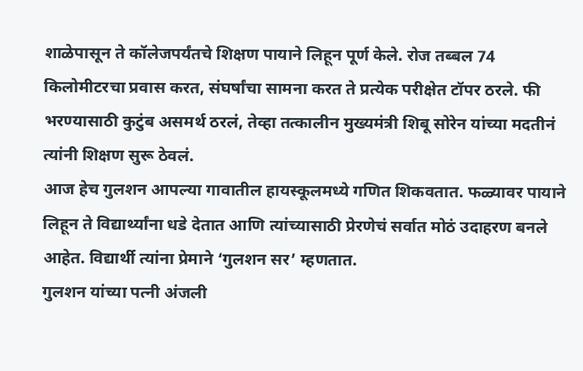शाळेपासून ते कॉलेजपर्यंतचे शिक्षण पायाने लिहून पूर्ण केले. रोज तब्बल 74 किलोमीटरचा प्रवास करत, संघर्षांचा सामना करत ते प्रत्येक परीक्षेत टॉपर ठरले. फी भरण्यासाठी कुटुंब असमर्थ ठरलं, तेव्हा तत्कालीन मुख्यमंत्री शिबू सोरेन यांच्या मदतीनं त्यांनी शिक्षण सुरू ठेवलं.
आज हेच गुलशन आपल्या गावातील हायस्कूलमध्ये गणित शिकवतात. फळ्यावर पायाने लिहून ते विद्यार्थ्यांना धडे देतात आणि त्यांच्यासाठी प्रेरणेचं सर्वात मोठं उदाहरण बनले आहेत. विद्यार्थी त्यांना प्रेमाने ‘गुलशन सर’ म्हणतात.
गुलशन यांच्या पत्नी अंजली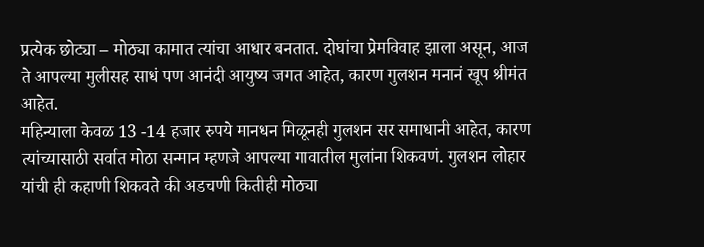प्रत्येक छोट्या – मोठ्या कामात त्यांचा आधार बनतात. दोघांचा प्रेमविवाह झाला असून, आज ते आपल्या मुलीसह साधं पण आनंदी आयुष्य जगत आहेत, कारण गुलशन मनानं खूप श्रीमंत आहेत.
महिन्याला केवळ 13 -14 हजार रुपये मानधन मिळूनही गुलशन सर समाधानी आहेत, कारण त्यांच्यासाठी सर्वात मोठा सन्मान म्हणजे आपल्या गावातील मुलांना शिकवणं. गुलशन लोहार यांची ही कहाणी शिकवते की अडचणी कितीही मोठ्या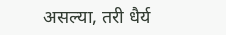असल्या, तरी धैर्य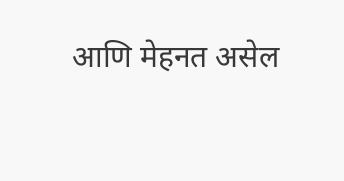आणि मेहनत असेल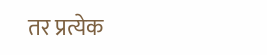तर प्रत्येक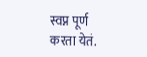स्वप्न पूर्ण करता येतं.